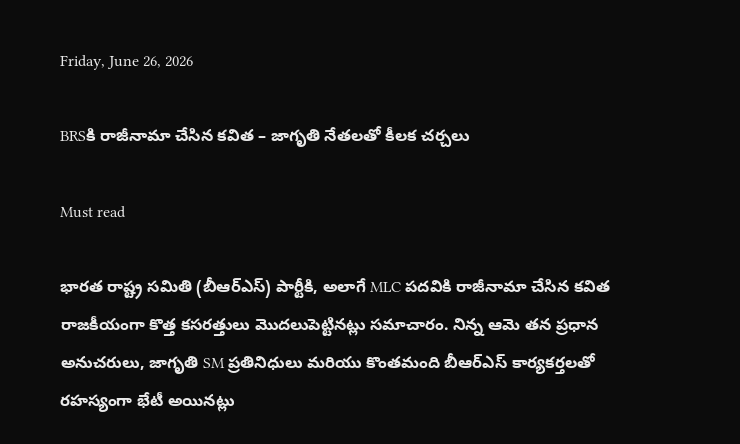Friday, June 26, 2026

BRSకి రాజీనామా చేసిన కవిత – జాగృతి నేతలతో కీలక చర్చలు

Must read

భారత రాష్ట్ర సమితి (బీఆర్ఎస్) పార్టీకి, అలాగే MLC పదవికి రాజీనామా చేసిన కవిత రాజకీయంగా కొత్త కసరత్తులు మొదలుపెట్టినట్లు సమాచారం. నిన్న ఆమె తన ప్రధాన అనుచరులు, జాగృతి SM ప్రతినిధులు మరియు కొంతమంది బీఆర్ఎస్ కార్యకర్తలతో రహస్యంగా భేటీ అయినట్లు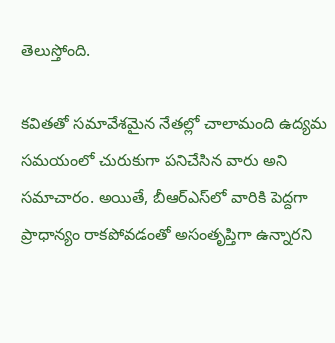తెలుస్తోంది.

కవితతో సమావేశమైన నేతల్లో చాలామంది ఉద్యమ సమయంలో చురుకుగా పనిచేసిన వారు అని సమాచారం. అయితే, బీఆర్ఎస్‌లో వారికి పెద్దగా ప్రాధాన్యం రాకపోవడంతో అసంతృప్తిగా ఉన్నారని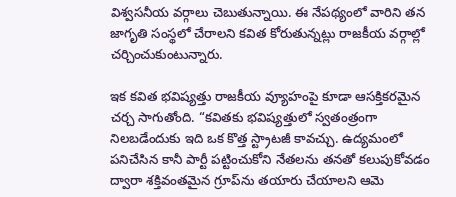విశ్వసనీయ వర్గాలు చెబుతున్నాయి. ఈ నేపథ్యంలో వారిని తన జాగృతి సంస్థలో చేరాలని కవిత కోరుతున్నట్లు రాజకీయ వర్గాల్లో చర్చించుకుంటున్నారు.

ఇక కవిత భవిష్యత్తు రాజకీయ వ్యూహంపై కూడా ఆసక్తికరమైన చర్చ సాగుతోంది. “కవితకు భవిష్యత్తులో స్వతంత్రంగా నిలబడేందుకు ఇది ఒక కొత్త స్ట్రాటజీ కావచ్చు. ఉద్యమంలో పనిచేసిన కానీ పార్టీ పట్టించుకోని నేతలను తనతో కలుపుకోవడం ద్వారా శక్తివంతమైన గ్రూప్‌ను తయారు చేయాలని ఆమె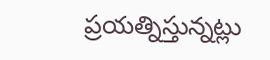ప్రయత్నిస్తున్నట్లు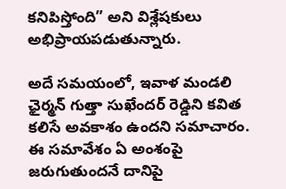కనిపిస్తోంది” అని విశ్లేషకులు అభిప్రాయపడుతున్నారు.

అదే సమయంలో, ఇవాళ మండలి ఛైర్మన్ గుత్తా సుఖేందర్ రెడ్డిని కవిత కలిసే అవకాశం ఉందని సమాచారం. ఈ సమావేశం ఏ అంశంపై జరుగుతుందనే దానిపై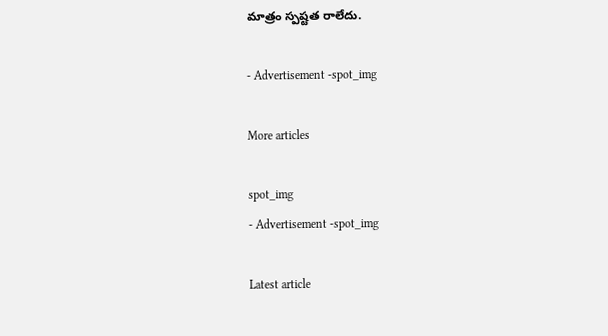మాత్రం స్పష్టత రాలేదు.

- Advertisement -spot_img

More articles

spot_img
- Advertisement -spot_img

Latest article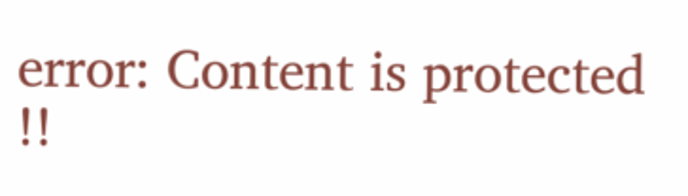error: Content is protected !!